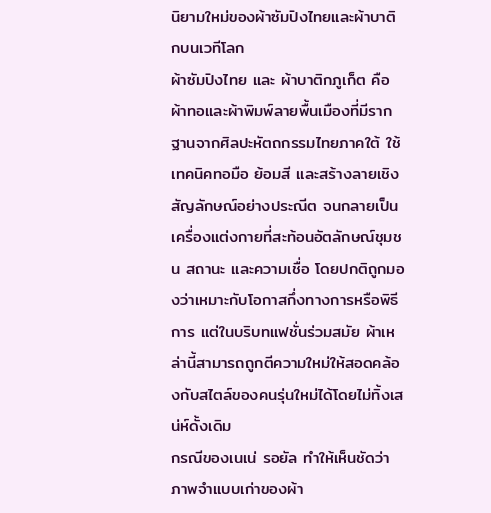นิยามใหม่ของผ้าซัมปิงไทยและผ้าบาติกบนเวทีโลก
ผ้าซัมปิงไทย และ ผ้าบาติกภูเก็ต คือผ้าทอและผ้าพิมพ์ลายพื้นเมืองที่มีรากฐานจากศิลปะหัตถกรรมไทยภาคใต้ ใช้เทคนิคทอมือ ย้อมสี และสร้างลายเชิงสัญลักษณ์อย่างประณีต จนกลายเป็นเครื่องแต่งกายที่สะท้อนอัตลักษณ์ชุมชน สถานะ และความเชื่อ โดยปกติถูกมองว่าเหมาะกับโอกาสกึ่งทางการหรือพิธีการ แต่ในบริบทแฟชั่นร่วมสมัย ผ้าเหล่านี้สามารถถูกตีความใหม่ให้สอดคล้องกับสไตล์ของคนรุ่นใหม่ได้โดยไม่ทิ้งเสน่ห์ดั้งเดิม
กรณีของเนเน่ รอยัล ทำให้เห็นชัดว่าภาพจำแบบเก่าของผ้า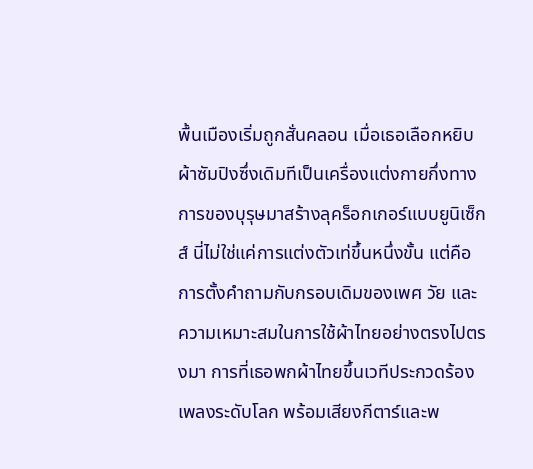พื้นเมืองเริ่มถูกสั่นคลอน เมื่อเธอเลือกหยิบผ้าซัมปิงซึ่งเดิมทีเป็นเครื่องแต่งกายกึ่งทางการของบุรุษมาสร้างลุคร็อกเกอร์แบบยูนิเซ็กส์ นี่ไม่ใช่แค่การแต่งตัวเท่ขึ้นหนึ่งขั้น แต่คือการตั้งคำถามกับกรอบเดิมของเพศ วัย และความเหมาะสมในการใช้ผ้าไทยอย่างตรงไปตรงมา การที่เธอพกผ้าไทยขึ้นเวทีประกวดร้องเพลงระดับโลก พร้อมเสียงกีตาร์และพ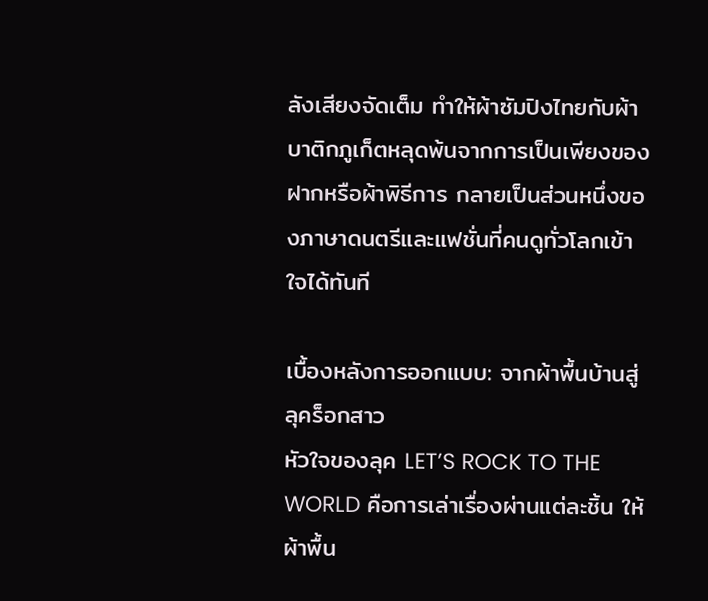ลังเสียงจัดเต็ม ทำให้ผ้าซัมปิงไทยกับผ้าบาติกภูเก็ตหลุดพ้นจากการเป็นเพียงของฝากหรือผ้าพิธีการ กลายเป็นส่วนหนึ่งของภาษาดนตรีและแฟชั่นที่คนดูทั่วโลกเข้าใจได้ทันที

เบื้องหลังการออกแบบ: จากผ้าพื้นบ้านสู่ลุคร็อกสาว
หัวใจของลุค LET’S ROCK TO THE WORLD คือการเล่าเรื่องผ่านแต่ละชิ้น ให้ผ้าพื้น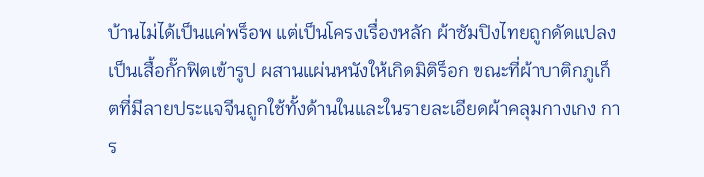บ้านไม่ได้เป็นแค่พร็อพ แต่เป็นโครงเรื่องหลัก ผ้าซัมปิงไทยถูกดัดแปลงเป็นเสื้อกั๊กฟิตเข้ารูป ผสานแผ่นหนังให้เกิดมิติร็อก ขณะที่ผ้าบาติกภูเก็ตที่มีลายประแจจีนถูกใช้ทั้งด้านในและในรายละเอียดผ้าคลุมกางเกง การ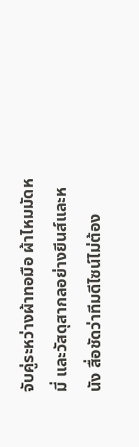จับคู่ระหว่างผ้าทอมือ ผ้าไหมมัดหมี่ และวัสดุสากลอย่างยีนส์และหนัง สื่อชัดว่าทีมดีไซน์ไม่ต้อง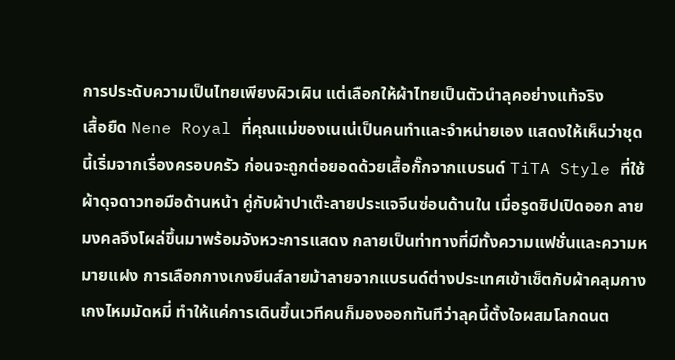การประดับความเป็นไทยเพียงผิวเผิน แต่เลือกให้ผ้าไทยเป็นตัวนำลุคอย่างแท้จริง
เสื้อยืด Nene Royal ที่คุณแม่ของเนเน่เป็นคนทำและจำหน่ายเอง แสดงให้เห็นว่าชุดนี้เริ่มจากเรื่องครอบครัว ก่อนจะถูกต่อยอดด้วยเสื้อกั๊กจากแบรนด์ TiTA Style ที่ใช้ผ้าดุจดาวทอมือด้านหน้า คู่กับผ้าปาเต๊ะลายประแจจีนซ่อนด้านใน เมื่อรูดซิปเปิดออก ลายมงคลจึงโผล่ขึ้นมาพร้อมจังหวะการแสดง กลายเป็นท่าทางที่มีทั้งความแฟชั่นและความหมายแฝง การเลือกกางเกงยีนส์ลายม้าลายจากแบรนด์ต่างประเทศเข้าเซ็ตกับผ้าคลุมกางเกงไหมมัดหมี่ ทำให้แค่การเดินขึ้นเวทีคนก็มองออกทันทีว่าลุคนี้ตั้งใจผสมโลกดนต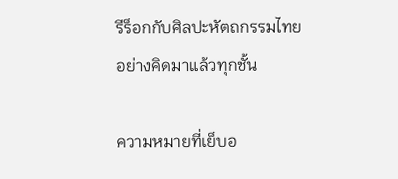รีร็อกกับศิลปะหัตถกรรมไทยอย่างคิดมาแล้วทุกชั้น

ความหมายที่เย็บอ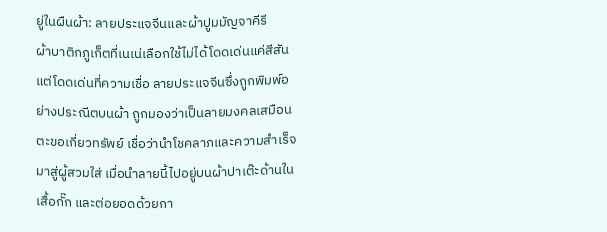ยู่ในผืนผ้า: ลายประแจจีนและผ้าปูมมัญจาคีรี
ผ้าบาติกภูเก็ตที่เนเน่เลือกใช้ไม่ได้โดดเด่นแค่สีสัน แต่โดดเด่นที่ความเชื่อ ลายประแจจีนซึ่งถูกพิมพ์อย่างประณีตบนผ้า ถูกมองว่าเป็นลายมงคลเสมือนตะขอเกี่ยวทรัพย์ เชื่อว่านำโชคลาภและความสำเร็จมาสู่ผู้สวมใส่ เมื่อนำลายนี้ไปอยู่บนผ้าปาเต๊ะด้านในเสื้อกั๊ก และต่อยอดด้วยกา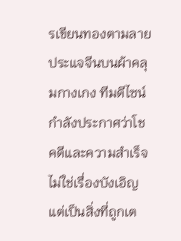รเขียนทองตามลายประแจจีนบนผ้าคลุมกางเกง ทีมดีไซน์กำลังประกาศว่าโชคดีและความสำเร็จไม่ใช่เรื่องบังเอิญ แต่เป็นสิ่งที่ถูกเต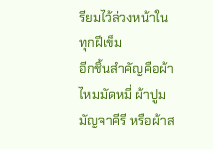รียมไว้ล่วงหน้าในทุกฝีเข็ม
อีกชิ้นสำคัญคือผ้าไหมมัดหมี่ ผ้าปูมมัญจาคีรี หรือผ้าส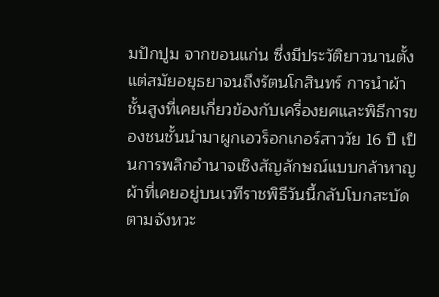มปักปูม จากขอนแก่น ซึ่งมีประวัติยาวนานตั้งแต่สมัยอยุธยาจนถึงรัตนโกสินทร์ การนำผ้าชั้นสูงที่เคยเกี่ยวข้องกับเครื่องยศและพิธีการของชนชั้นนำมาผูกเอวร็อกเกอร์สาววัย 16 ปี เป็นการพลิกอำนาจเชิงสัญลักษณ์แบบกล้าหาญ ผ้าที่เคยอยู่บนเวทีราชพิธีวันนี้กลับโบกสะบัดตามจังหวะ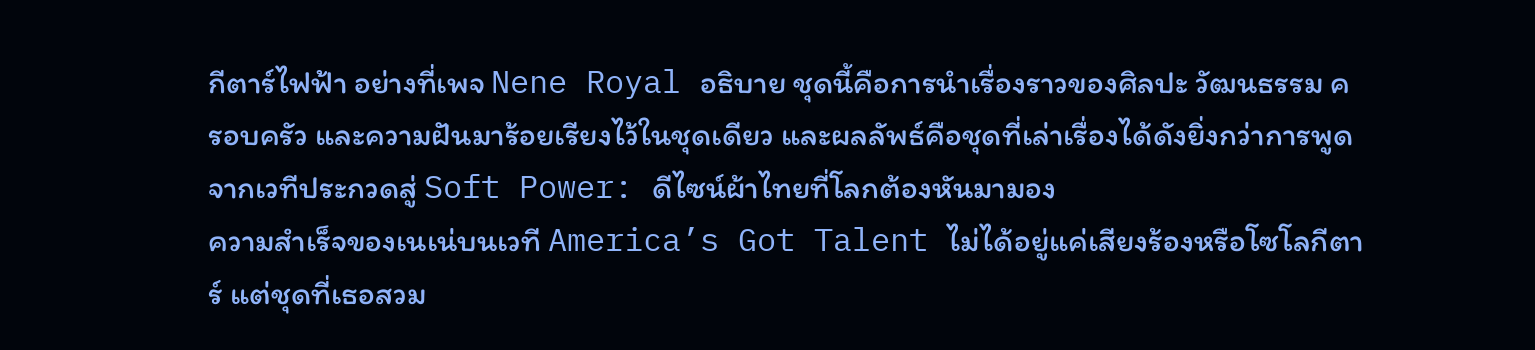กีตาร์ไฟฟ้า อย่างที่เพจ Nene Royal อธิบาย ชุดนี้คือการนำเรื่องราวของศิลปะ วัฒนธรรม ครอบครัว และความฝันมาร้อยเรียงไว้ในชุดเดียว และผลลัพธ์คือชุดที่เล่าเรื่องได้ดังยิ่งกว่าการพูด
จากเวทีประกวดสู่ Soft Power: ดีไซน์ผ้าไทยที่โลกต้องหันมามอง
ความสำเร็จของเนเน่บนเวที America’s Got Talent ไม่ได้อยู่แค่เสียงร้องหรือโซโลกีตาร์ แต่ชุดที่เธอสวม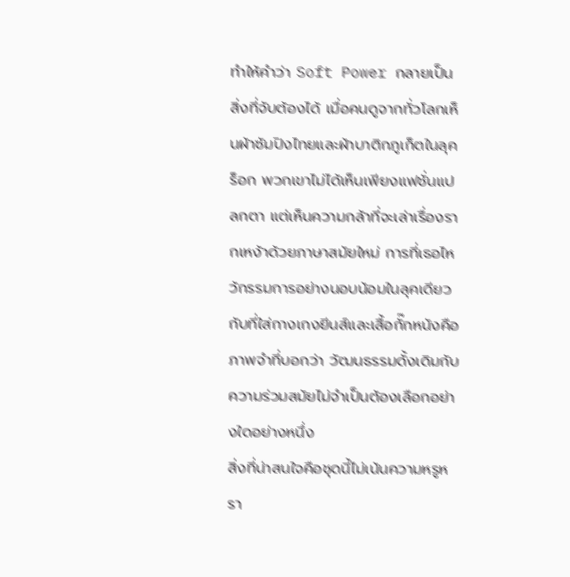ทำให้คำว่า Soft Power กลายเป็นสิ่งที่จับต้องได้ เมื่อคนดูจากทั่วโลกเห็นผ้าซัมปิงไทยและผ้าบาติกภูเก็ตในลุคร็อก พวกเขาไม่ได้เห็นเพียงแฟชั่นแปลกตา แต่เห็นความกล้าที่จะเล่าเรื่องรากเหง้าด้วยภาษาสมัยใหม่ การที่เธอไหว้กรรมการอย่างนอบน้อมในลุคเดียวกับที่ใส่กางเกงยีนส์และเสื้อกั๊กหนังคือภาพจำที่บอกว่า วัฒนธรรมดั้งเดิมกับความร่วมสมัยไม่จำเป็นต้องเลือกอย่างใดอย่างหนึ่ง
สิ่งที่น่าสนใจคือชุดนี้ไม่เน้นความหรูหรา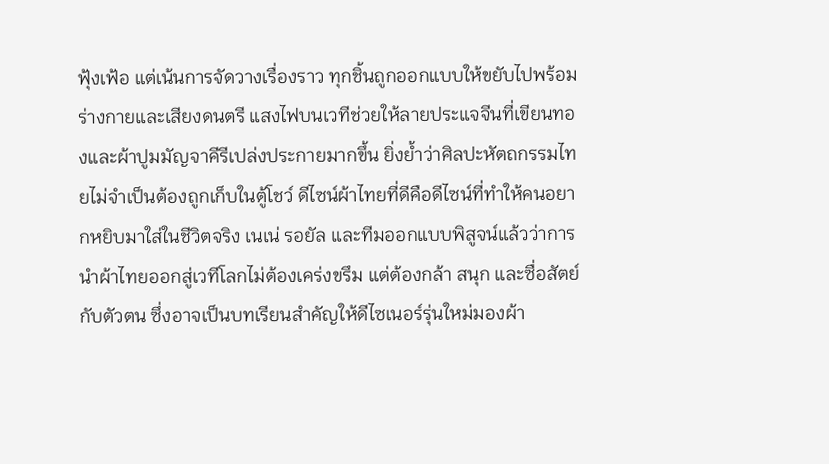ฟุ้งเฟ้อ แต่เน้นการจัดวางเรื่องราว ทุกชิ้นถูกออกแบบให้ขยับไปพร้อมร่างกายและเสียงดนตรี แสงไฟบนเวทีช่วยให้ลายประแจจีนที่เขียนทองและผ้าปูมมัญจาคีรีเปล่งประกายมากขึ้น ยิ่งย้ำว่าศิลปะหัตถกรรมไทยไม่จำเป็นต้องถูกเก็บในตู้โชว์ ดีไซน์ผ้าไทยที่ดีคือดีไซน์ที่ทำให้คนอยากหยิบมาใส่ในชีวิตจริง เนเน่ รอยัล และทีมออกแบบพิสูจน์แล้วว่าการนำผ้าไทยออกสู่เวทีโลกไม่ต้องเคร่งขรึม แต่ต้องกล้า สนุก และซื่อสัตย์กับตัวตน ซึ่งอาจเป็นบทเรียนสำคัญให้ดีไซเนอร์รุ่นใหม่มองผ้า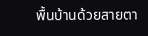พื้นบ้านด้วยสายตา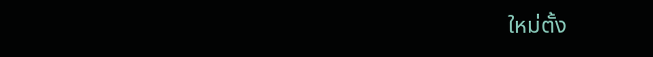ใหม่ตั้ง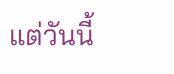แต่วันนี้